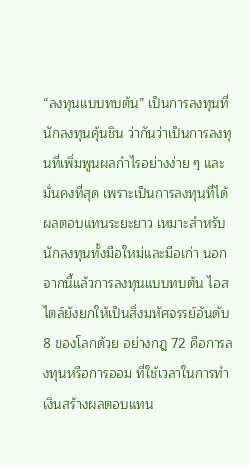“ลงทุนแบบทบต้น” เป็นการลงทุนที่นักลงทุนคุ้นชิน ว่ากันว่าเป็นการลงทุนที่เพิ่มพูนผลกำไรอย่างง่าย ๆ และมั่นคงที่สุด เพราะเป็นการลงทุนที่ได้ผลตอบแทนระยะยาว เหมาะสำหรับนักลงทุนทั้งมือใหม่และมือเก่า นอกจากนี้แล้วการลงทุนแบบทบต้น ไอสไตล์ยังยกให้เป็นสิ่งมหัศจรรย์อันดับ 8 ของโลกด้วย อย่างกฎ 72 คือการลงทุนหรือการออม ที่ใช้เวลาในการทำเงินสร้างผลตอบแทน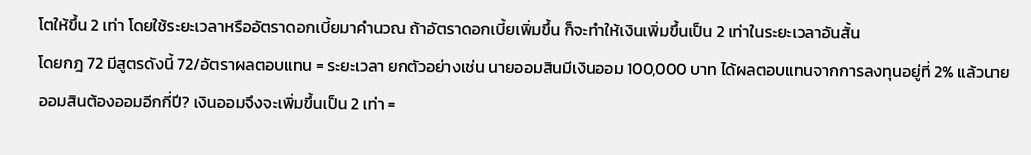โตให้ขึ้น 2 เท่า โดยใช้ระยะเวลาหรืออัตราดอกเบี้ยมาคำนวณ ถ้าอัตราดอกเบี้ยเพิ่มขึ้น ก็จะทำให้เงินเพิ่มขึ้นเป็น 2 เท่าในระยะเวลาอันสั้น
โดยกฎ 72 มีสูตรดังนี้ 72/อัตราผลตอบแทน = ระยะเวลา ยกตัวอย่างเช่น นายออมสินมีเงินออม 100,000 บาท ได้ผลตอบแทนจากการลงทุนอยู่ที่ 2% แล้วนายออมสินต้องออมอีกกี่ปี? เงินออมจึงจะเพิ่มขึ้นเป็น 2 เท่า =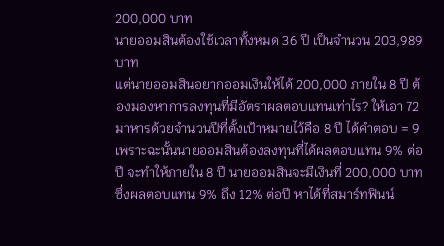200,000 บาท
นายออมสินต้องใช้เวลาทั้งหมด 36 ปี เป็นจำนวน 203,989 บาท
แต่นายออมสินอยากออมเงินให้ได้ 200,000 ภายใน 8 ปี ต้องมองหาการลงทุนที่มีอัตราผลตอบแทนเท่าไร? ให้เอา 72 มาหารด้วยจำนวนปีที่ตั้งเป้าหมายไว้คือ 8 ปี ได้คำตอบ = 9 เพราะฉะนั้นนายออมสินต้องลงทุนที่ได้ผลตอบแทน 9% ต่อปี จะทำให้ภายใน 8 ปี นายออมสินจะมีเงินที่ 200,000 บาท
ซึ่งผลตอบแทน 9% ถึง 12% ต่อปี หาได้ที่สมาร์ทฟินน์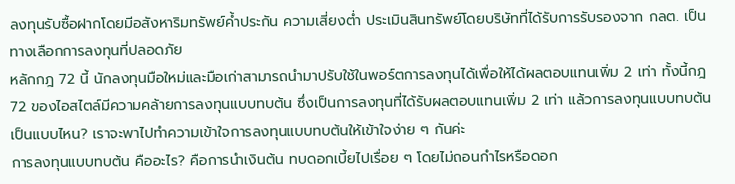ลงทุนรับซื้อฝากโดยมีอสังหาริมทรัพย์ค้ำประกัน ความเสี่ยงต่ำ ประเมินสินทรัพย์โดยบริษัทที่ได้รับการรับรองจาก กลต. เป็นทางเลือกการลงทุนที่ปลอดภัย
หลักกฎ 72 นี้ นักลงทุนมือใหม่และมือเก่าสามารถนำมาปรับใช้ในพอร์ตการลงทุนได้เพื่อให้ได้ผลตอบแทนเพิ่ม 2 เท่า ทั้งนี้กฎ 72 ของไอสไตล์มีความคล้ายการลงทุนแบบทบต้น ซึ่งเป็นการลงทุนที่ได้รับผลตอบแทนเพิ่ม 2 เท่า แล้วการลงทุนแบบทบต้นเป็นแบบไหน? เราจะพาไปทำความเข้าใจการลงทุนแบบทบต้นให้เข้าใจง่าย ๆ กันค่ะ
การลงทุนแบบทบต้น คืออะไร? คือการนำเงินต้น ทบดอกเบี้ยไปเรื่อย ๆ โดยไม่ถอนกำไรหรือดอก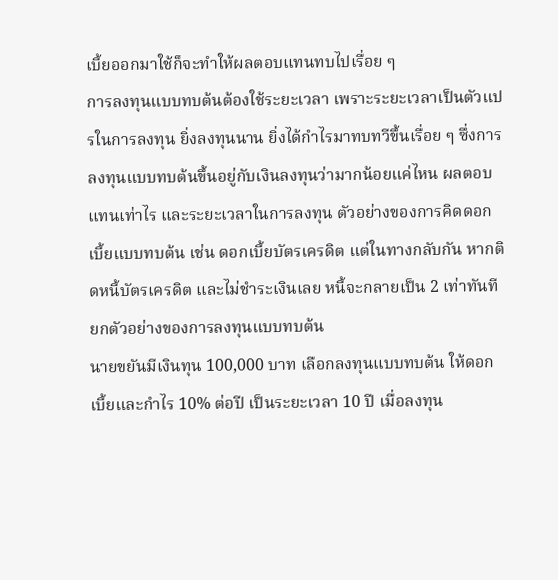เบี้ยออกมาใช้ก็จะทำให้ผลตอบแทนทบไปเรื่อย ๆ
การลงทุนแบบทบต้นต้องใช้ระยะเวลา เพราะระยะเวลาเป็นตัวแปรในการลงทุน ยิ่งลงทุนนาน ยิ่งได้กำไรมาทบทวีขึ้นเรื่อย ๆ ซึ่งการลงทุนแบบทบต้นขึ้นอยู่กับเงินลงทุนว่ามากน้อยแค่ไหน ผลตอบแทนเท่าไร และระยะเวลาในการลงทุน ตัวอย่างของการคิดดอกเบี้ยแบบทบต้น เช่น ดอกเบี้ยบัตรเครดิต แต่ในทางกลับกัน หากติดหนี้บัตรเครดิต และไม่ชำระเงินเลย หนี้จะกลายเป็น 2 เท่าทันที
ยกตัวอย่างของการลงทุนแบบทบต้น
นายขยันมีเงินทุน 100,000 บาท เลือกลงทุนแบบทบต้น ให้ดอกเบี้ยและกำไร 10% ต่อปี เป็นระยะเวลา 10 ปี เมื่อลงทุน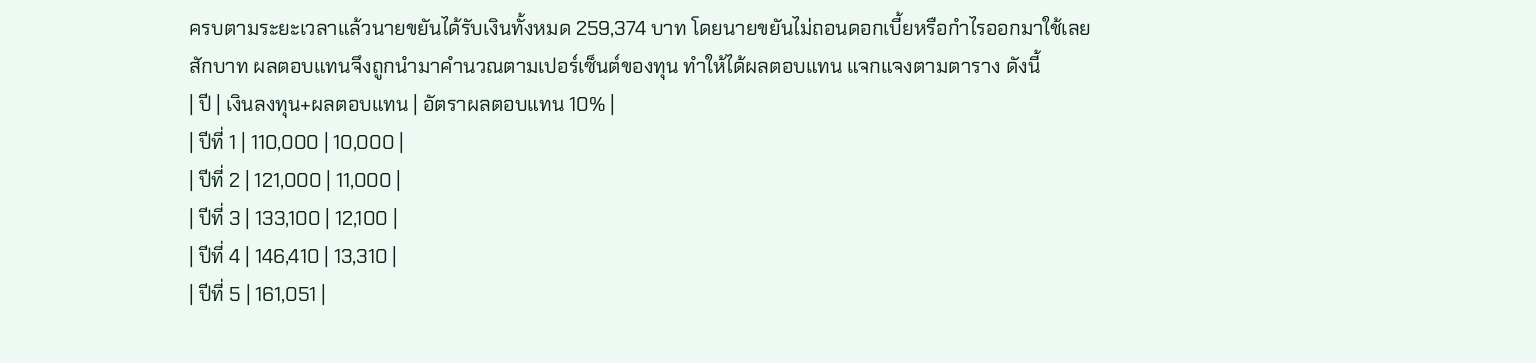ครบตามระยะเวลาแล้วนายขยันได้รับเงินทั้งหมด 259,374 บาท โดยนายขยันไม่ถอนดอกเบี้ยหรือกำไรออกมาใช้เลย
สักบาท ผลตอบแทนจึงถูกนำมาคำนวณตามเปอร์เซ็นต์ของทุน ทำให้ได้ผลตอบแทน แจกแจงตามตาราง ดังนี้
| ปี | เงินลงทุน+ผลตอบแทน | อัตราผลตอบแทน 10% |
| ปีที่ 1 | 110,000 | 10,000 |
| ปีที่ 2 | 121,000 | 11,000 |
| ปีที่ 3 | 133,100 | 12,100 |
| ปีที่ 4 | 146,410 | 13,310 |
| ปีที่ 5 | 161,051 |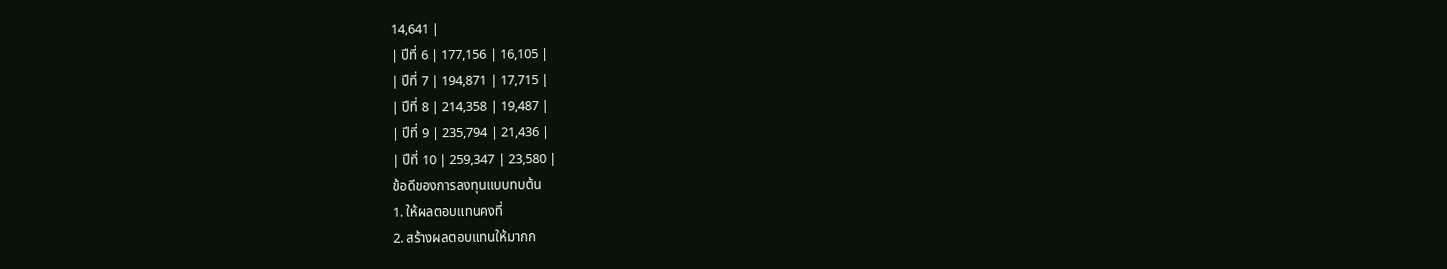14,641 |
| ปีที่ 6 | 177,156 | 16,105 |
| ปีที่ 7 | 194,871 | 17,715 |
| ปีที่ 8 | 214,358 | 19,487 |
| ปีที่ 9 | 235,794 | 21,436 |
| ปีที่ 10 | 259,347 | 23,580 |
ข้อดีของการลงทุนแบบทบต้น
1. ให้ผลตอบแทนคงที่
2. สร้างผลตอบแทนให้มากก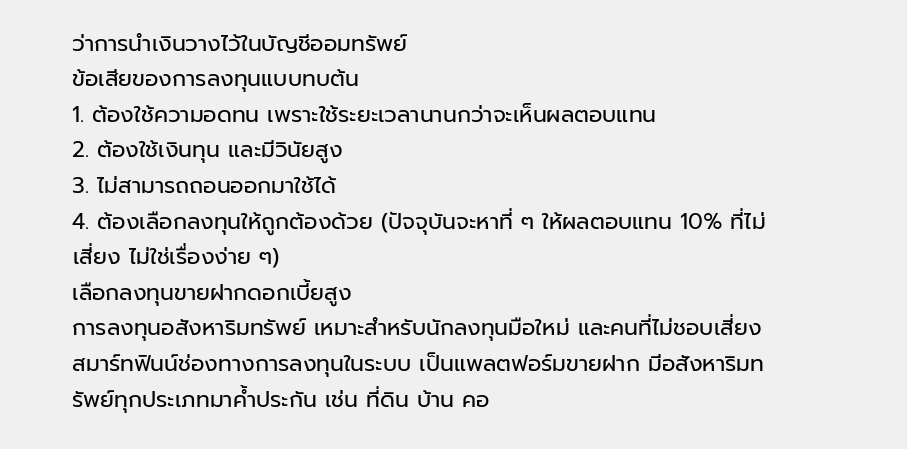ว่าการนำเงินวางไว้ในบัญชีออมทรัพย์
ข้อเสียของการลงทุนแบบทบต้น
1. ต้องใช้ความอดทน เพราะใช้ระยะเวลานานกว่าจะเห็นผลตอบแทน
2. ต้องใช้เงินทุน และมีวินัยสูง
3. ไม่สามารถถอนออกมาใช้ได้
4. ต้องเลือกลงทุนให้ถูกต้องด้วย (ปัจจุบันจะหาที่ ๆ ให้ผลตอบแทน 10% ที่ไม่เสี่ยง ไม่ใช่เรื่องง่าย ๆ)
เลือกลงทุนขายฝากดอกเบี้ยสูง
การลงทุนอสังหาริมทรัพย์ เหมาะสำหรับนักลงทุนมือใหม่ และคนที่ไม่ชอบเสี่ยง สมาร์ทฟินน์ช่องทางการลงทุนในระบบ เป็นแพลตฟอร์มขายฝาก มีอสังหาริมทรัพย์ทุกประเภทมาค้ำประกัน เช่น ที่ดิน บ้าน คอ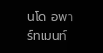นโด อพาร์ทเมนท์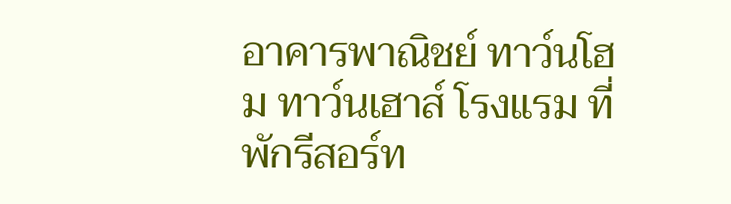อาคารพาณิชย์ ทาว์นโฮม ทาว์นเฮาส์ โรงแรม ที่พักรีสอร์ท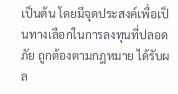เป็นต้น โดยมีจุดประสงค์เพื่อเป็นทางเลือกในการลงทุนที่ปลอดภัย ถูกต้องตามกฎหมาย ได้รับผล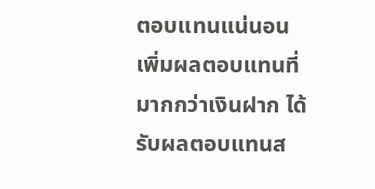ตอบแทนแน่นอน เพิ่มผลตอบแทนที่มากกว่าเงินฝาก ได้รับผลตอบแทนส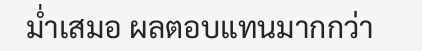ม่ำเสมอ ผลตอบแทนมากกว่า